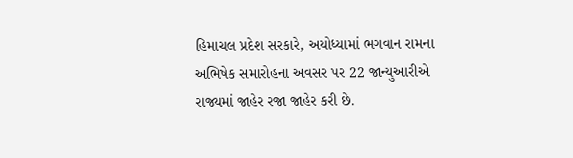હિમાચલ પ્રદેશ સરકારે, અયોધ્યામાં ભગવાન રામના અભિષેક સમારોહના અવસર પર 22 જાન્યુઆરીએ રાજ્યમાં જાહેર રજા જાહેર કરી છે.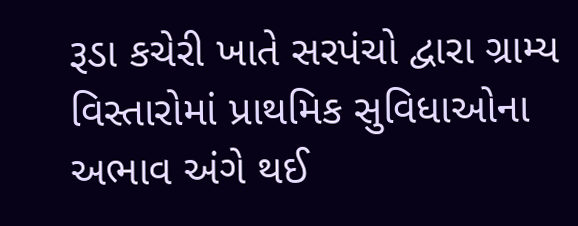રૂડા કચેરી ખાતે સરપંચો દ્વારા ગ્રામ્ય વિસ્તારોમાં પ્રાથમિક સુવિધાઓના અભાવ અંગે થઈ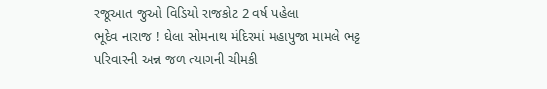રજૂઆત જુઓ વિડિયો રાજકોટ 2 વર્ષ પહેલા
ભૂદેવ નારાજ ! ઘેલા સોમનાથ મંદિરમાં મહાપુજા મામલે ભટ્ટ પરિવારની અન્ન જળ ત્યાગની ચીમકી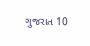ગુજરાત 10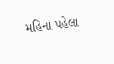મહિના પહેલા